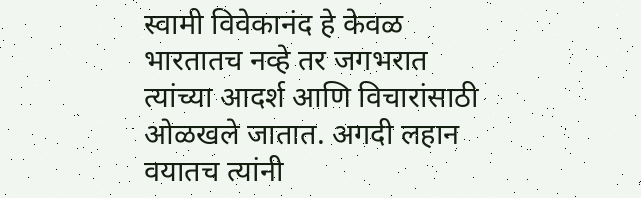स्वामी विवेकानंद हे केवळ भारतातच नव्हे तर जगभरात त्यांच्या आदर्श आणि विचारांसाठी ओळखले जातात. अगदी लहान वयातच त्यांनी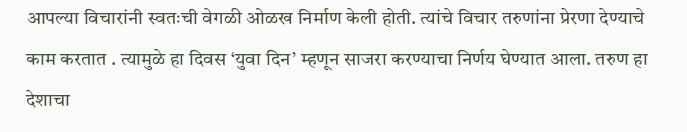आपल्या विचारांनी स्वतःची वेगळी ओळख निर्माण केली होती. त्यांचे विचार तरुणांना प्रेरणा देण्याचे काम करतात . त्यामुळे हा दिवस ‘युवा दिन’ म्हणून साजरा करण्याचा निर्णय घेण्यात आला. तरुण हा देशाचा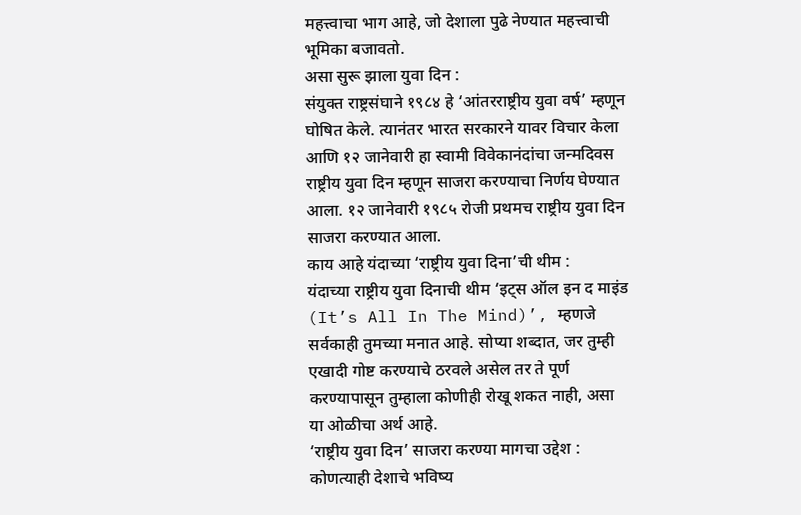महत्त्वाचा भाग आहे, जो देशाला पुढे नेण्यात महत्त्वाची भूमिका बजावतो.
असा सुरू झाला युवा दिन :
संयुक्त राष्ट्रसंघाने १९८४ हे ‘आंतरराष्ट्रीय युवा वर्ष’ म्हणून घोषित केले. त्यानंतर भारत सरकारने यावर विचार केला आणि १२ जानेवारी हा स्वामी विवेकानंदांचा जन्मदिवस राष्ट्रीय युवा दिन म्हणून साजरा करण्याचा निर्णय घेण्यात आला. १२ जानेवारी १९८५ रोजी प्रथमच राष्ट्रीय युवा दिन साजरा करण्यात आला.
काय आहे यंदाच्या ‘राष्ट्रीय युवा दिना’ची थीम :
यंदाच्या राष्ट्रीय युवा दिनाची थीम ‘इट्स ऑल इन द माइंड (It’s All In The Mind)’, म्हणजे सर्वकाही तुमच्या मनात आहे. सोप्या शब्दात, जर तुम्ही एखादी गोष्ट करण्याचे ठरवले असेल तर ते पूर्ण करण्यापासून तुम्हाला कोणीही रोखू शकत नाही, असा या ओळीचा अर्थ आहे.
‘राष्ट्रीय युवा दिन’ साजरा करण्या मागचा उद्देश :
कोणत्याही देशाचे भविष्य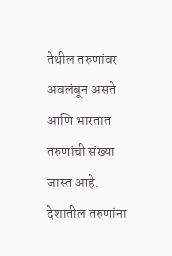तेथील तरुणांवर अवलंबून असते आणि भारतात तरुणांची संख्या जास्त आहे. देशातील तरुणांना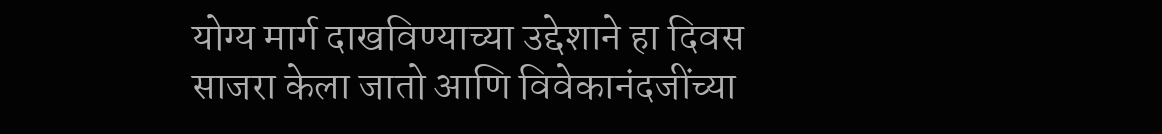योग्य मार्ग दाखविण्याच्या उद्देशाने हा दिवस साजरा केला जातो आणि विवेकानंदजींच्या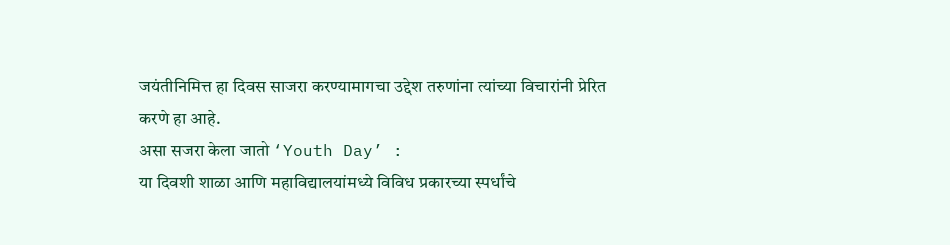जयंतीनिमित्त हा दिवस साजरा करण्यामागचा उद्देश तरुणांना त्यांच्या विचारांनी प्रेरित करणे हा आहे.
असा सजरा केला जातो ‘Youth Day’ :
या दिवशी शाळा आणि महाविद्यालयांमध्ये विविध प्रकारच्या स्पर्धांचे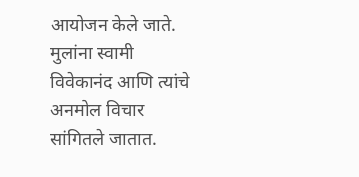आयोजन केले जाते. मुलांना स्वामी विवेकानंद आणि त्यांचे अनमोल विचार सांगितले जातात.